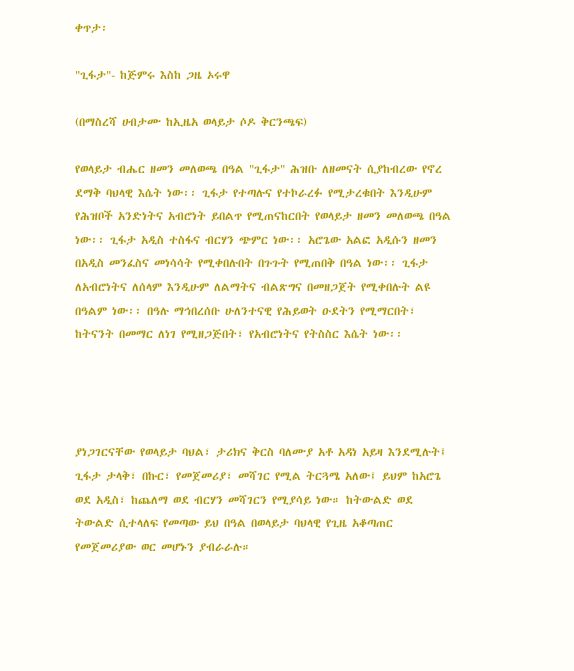ቀጥታ፡

"ጊፋታ"- ከጅምሩ እስከ ጋዜ ኦሩዋ

(በማስረሻ ሀብታሙ ከኢዜአ ወላይታ ሶዶ ቅርንጫፍ)

የወላይታ ብሔር ዘመን መለወጫ በዓል "ጊፋታ" ሕዝቡ ለዘመናት ሲያከብረው የኖረ ደማቅ ባህላዊ እሴት ነው፡፡ ጊፋታ የተጣሉና የተኮራረፉ የሚታረቁበት እንዲሁም የሕዝቦች አንድነትና አብሮነት ይበልጥ የሚጠናከርበት የወላይታ ዘመን መለወጫ በዓል ነው፡፡ ጊፋታ አዲስ ተስፋና ብርሃን ጭምር ነው፡፡ አሮጌው አልፎ አዲሱን ዘመን በአዲስ መንፈስና መነሳሳት የሚቀበሉበት በጉጉት የሚጠበቅ በዓል ነው፡፡ ጊፋታ ለአብሮነትና ለሰላም እንዲሁም ለልማትና ብልጽግና በመዘጋጀት የሚቀበሉት ልዩ በዓልም ነው፡፡ በዓሉ ማኅበረሰቡ ሁለንተናዊ የሕይወት ዑደትን የሚማርበት፣ ከትናንት በመማር ለነገ የሚዘጋጅበት፣ የአብሮነትና የትስስር እሴት ነው፡፡




ያነጋገርናቸው የወላይታ ባህል፣ ታሪክና ቅርስ ባለሙያ አቶ አዳነ አይዛ እንደሚሉት፤ ጊፋታ ታላቅ፣ በኩር፣ የመጀመሪያ፣ መሻገር የሚል ትርጓሜ አለው፤ ይህም ከአሮጌ ወደ አዲስ፣ ከጨለማ ወደ ብርሃን መሻገርን የሚያሳይ ነው። ከትውልድ ወደ ትውልድ ሲተላለፍ የመጣው ይህ በዓል በወላይታ ባህላዊ የጊዜ አቆጣጠር የመጀመሪያው ወር መሆኑን ያብራራሉ።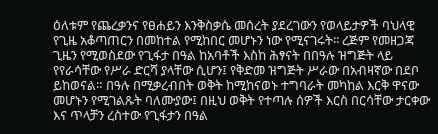ዕለቱም የጨረቃንና የፀሐይን እንቅስቃሴ መሰረት ያደረገውን የወላይታዎች ባህላዊ የጊዜ አቆጣጠርን በመከተል የሚከበር መሆኑን ነው የሚናገሩት፡፡ ረጅም የመዘጋጃ ጊዜን የሚወስደው የጊፋታ በዓል ከአባቶች እስከ ሕፃናት በበዓሉ ዝግጅት ላይ የየራሳቸው የሥራ ድርሻ ያላቸው ሲሆን፤ የቅድመ ዝግጅት ሥራው በአብዛኛው በደቦ ይከወናል። በዓሉ በሚቃረብበት ወቅት ከሚከናወኑ ተግባራት መካከል እርቅ ዋናው መሆኑን የሚገልጹት ባለሙያው፤ በዚህ ወቅት የተጣሉ ሰዎች እርስ በርሳቸው ታርቀው እና ጥላቻን ረስተው የጊፋታን በዓል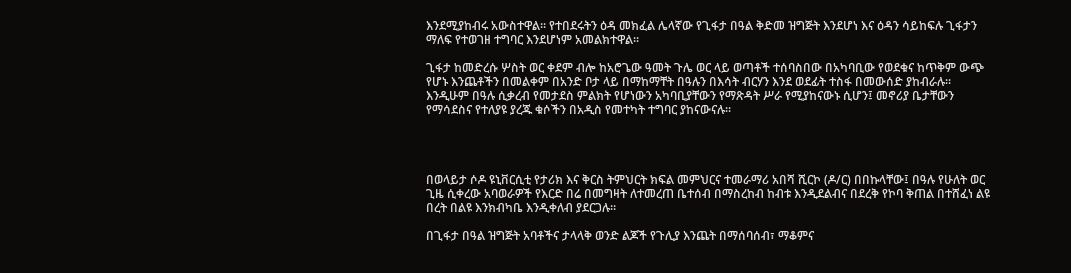እንደሚያከብሩ አውስተዋል፡፡ የተበደሩትን ዕዳ መክፈል ሌላኛው የጊፋታ በዓል ቅድመ ዝግጅት እንደሆነ እና ዕዳን ሳይከፍሉ ጊፋታን ማለፍ የተወገዘ ተግባር እንደሆነም አመልክተዋል፡፡

ጊፋታ ከመድረሱ ሦስት ወር ቀደም ብሎ ከአሮጌው ዓመት ጉሌ ወር ላይ ወጣቶች ተሰባስበው በአካባቢው የወደቁና ከጥቅም ውጭ የሆኑ እንጨቶችን በመልቀም በአንድ ቦታ ላይ በማከማቸት በዓሉን በእሳት ብርሃን እንደ ወደፊት ተስፋ በመውሰድ ያከብራሉ፡፡ እንዲሁም በዓሉ ሲቃረብ የመታደስ ምልክት የሆነውን አካባቢያቸውን የማጽዳት ሥራ የሚያከናውኑ ሲሆን፤ መኖሪያ ቤታቸውን የማሳደስና የተለያዩ ያረጁ ቁሶችን በአዲስ የመተካት ተግባር ያከናውናሉ፡፡




በወላይታ ሶዶ ዩኒቨርሲቲ የታሪክ እና ቅርስ ትምህርት ክፍል መምህርና ተመራማሪ አበሻ ሺርኮ (ዶ/ር) በበኩላቸው፤ በዓሉ የሁለት ወር ጊዜ ሲቀረው አባወራዎች የእርድ በሬ በመግዛት ለተመረጠ ቤተሰብ በማስረከብ ከብቱ እንዲደልብና በደረቅ የኮባ ቅጠል በተሸፈነ ልዩ በረት በልዩ እንክብካቤ እንዲቀለብ ያደርጋሉ።

በጊፋታ በዓል ዝግጅት አባቶችና ታላላቅ ወንድ ልጆች የጉሊያ እንጨት በማሰባሰብ፣ ማቆምና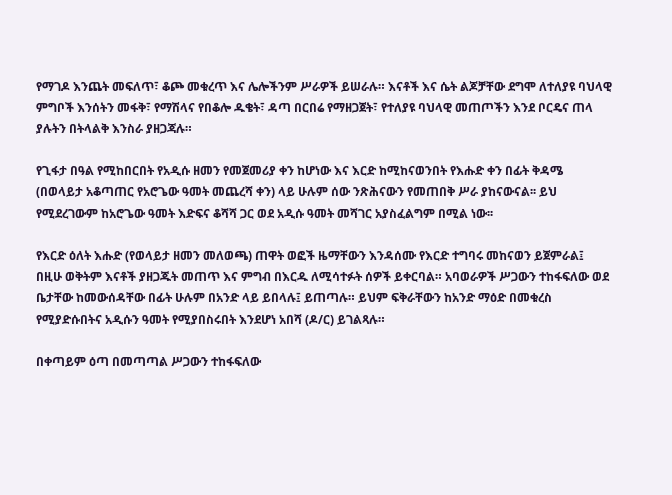የማገዶ እንጨት መፍለጥ፣ ቆጮ መቁረጥ እና ሌሎችንም ሥራዎች ይሠራሉ። እናቶች እና ሴት ልጆቻቸው ደግሞ ለተለያዩ ባህላዊ ምግቦች እንሰትን መፋቅ፣ የማሽላና የበቆሎ ዱቄት፣ ዳጣ በርበሬ የማዘጋጀት፣ የተለያዩ ባህላዊ መጠጦችን እንደ ቦርዴና ጠላ ያሉትን በትላልቅ እንስራ ያዘጋጃሉ።

የጊፋታ በዓል የሚከበርበት የአዲሱ ዘመን የመጀመሪያ ቀን ከሆነው እና እርድ ከሚከናወንበት የእሑድ ቀን በፊት ቅዳሜ (በወላይታ አቆጣጠር የአሮጌው ዓመት መጨረሻ ቀን) ላይ ሁሉም ሰው ንጽሕናውን የመጠበቅ ሥራ ያከናውናል፡፡ ይህ የሚደረገውም ከአሮጌው ዓመት እድፍና ቆሻሻ ጋር ወደ አዲሱ ዓመት መሻገር አያስፈልግም በሚል ነው፡፡

የእርድ ዕለት እሑድ (የወላይታ ዘመን መለወጫ) ጠዋት ወፎች ዜማቸውን እንዳሰሙ የእርድ ተግባሩ መከናወን ይጀምራል፤ በዚሁ ወቅትም እናቶች ያዘጋጁት መጠጥ እና ምግብ በእርዱ ለሚሳተፉት ሰዎች ይቀርባል። አባወራዎች ሥጋውን ተከፋፍለው ወደ ቤታቸው ከመውሰዳቸው በፊት ሁሉም በአንድ ላይ ይበላሉ፤ ይጠጣሉ። ይህም ፍቅራቸውን ከአንድ ማዕድ በመቁረስ የሚያድሱበትና አዲሱን ዓመት የሚያበስሩበት እንደሆነ አበሻ (ዶ/ር) ይገልጻሉ።

በቀጣይም ዕጣ በመጣጣል ሥጋውን ተከፋፍለው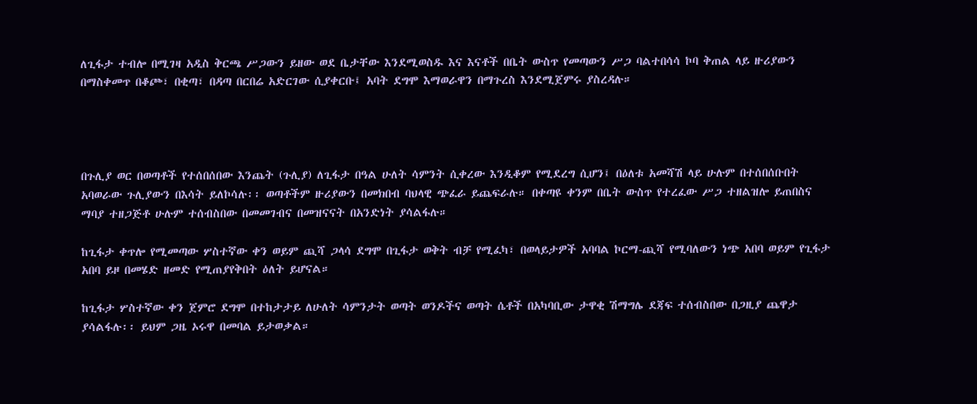ለጊፋታ ተብሎ በሚገዛ አዲስ ቅርጫ ሥጋውን ይዘው ወደ ቤታቸው እንደሚወስዱ እና እናቶች በቤት ውስጥ የመጣውን ሥጋ ባልተበሳሳ ኮባ ቅጠል ላይ ዙሪያውን በማስቀመጥ በቆጮ፣ በቂጣ፣ በዳጣ በርበሬ አድርገው ሲያቀርቡ፤ አባት ደግሞ እማወራዋን በማጉረስ እንደሚጀምሩ ያስረዳሉ።




በጉሊያ ወር በወጣቶች የተሰበሰበው እንጨት (ጉሊያ) ለጊፋታ በዓል ሁለት ሳምንት ሲቀረው እንዲቆም የሚደረግ ሲሆን፤ በዕለቱ አመሻሽ ላይ ሁሉም በተሰበሰቡበት አባወራው ጉሊያውን በእሳት ይለኮሳሉ፡፡ ወጣቶችም ዙሪያውን በመክበብ ባህላዊ ጭፈራ ይጨፍራሉ። በቀጣዩ ቀንም በቤት ውስጥ የተረፈው ሥጋ ተዘልዝሎ ይጠበስና ማባያ ተዘጋጅቶ ሁሉም ተሰብስበው በመመገብና በመዝናናት በአንድነት ያሳልፋሉ።

ከጊፋታ ቀጥሎ የሚመጣው ሦስተኛው ቀን ወይም ጪሻ ጋላሳ ደግሞ በጊፋታ ወቅት ብቻ የሚፈካ፣ በወላይታዎች አባባል ኮርማ-ጪሻ የሚባለውን ነጭ አበባ ወይም የጊፋታ አበባ ይዞ በመሄድ ዘመድ የሚጠያየቅበት ዕለት ይሆናል።

ከጊፋታ ሦስተኛው ቀን ጀምሮ ደግሞ በተከታታይ ለሁለት ሳምንታት ወጣት ወንዶችና ወጣት ሴቶች በአካባቢው ታዋቂ ሽማግሌ ደጃፍ ተሰብስበው በጋዚያ ጨዋታ ያሳልፋሉ፡፡ ይህም ጋዜ ኦሩዋ በመባል ይታወቃል።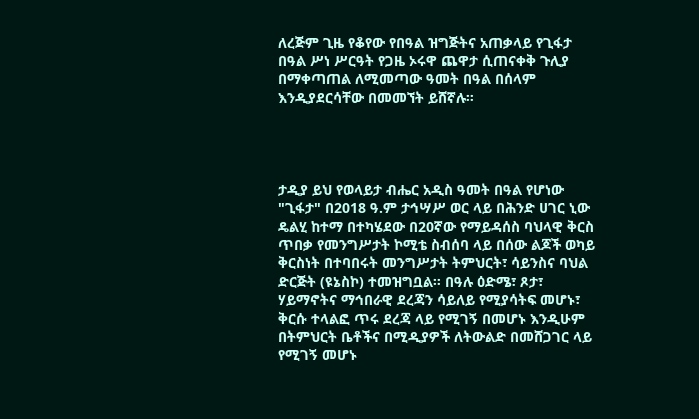ለረጅም ጊዜ የቆየው የበዓል ዝግጅትና አጠቃላይ የጊፋታ በዓል ሥነ ሥርዓት የጋዜ ኦሩዋ ጨዋታ ሲጠናቀቅ ጉሊያ በማቀጣጠል ለሚመጣው ዓመት በዓል በሰላም እንዲያደርሳቸው በመመኘት ይሸኛሉ።




ታዲያ ይህ የወላይታ ብሔር አዲስ ዓመት በዓል የሆነው "ጊፋታ" በ2018 ዓ.ም ታኅሣሥ ወር ላይ በሕንድ ሀገር ኒው ዴልሂ ከተማ በተካሄደው በ20ኛው የማይዳሰስ ባህላዊ ቅርስ ጥበቃ የመንግሥታት ኮሚቴ ስብሰባ ላይ በሰው ልጆች ወካይ ቅርስነት በተባበሩት መንግሥታት ትምህርት፣ ሳይንስና ባህል ድርጅት (ዩኔስኮ) ተመዝግቧል። በዓሉ ዕድሜ፣ ጾታ፣ ሃይማኖትና ማኅበራዊ ደረጃን ሳይለይ የሚያሳትፍ መሆኑ፣ ቅርሱ ተላልፎ ጥሩ ደረጃ ላይ የሚገኝ በመሆኑ እንዲሁም በትምህርት ቤቶችና በሚዲያዎች ለትውልድ በመሸጋገር ላይ የሚገኝ መሆኑ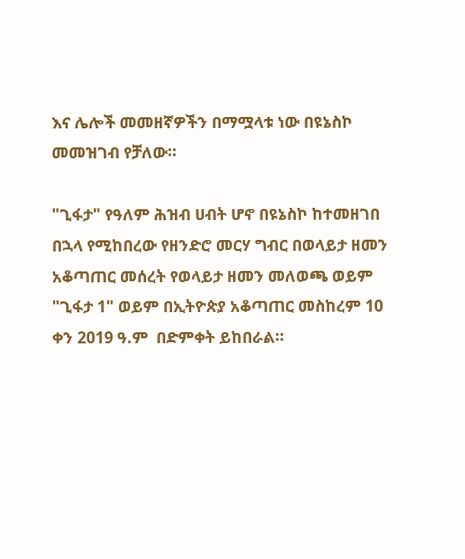እና ሌሎች መመዘኛዎችን በማሟላቱ ነው በዩኔስኮ መመዝገብ የቻለው።

"ጊፋታ" የዓለም ሕዝብ ሀብት ሆኖ በዩኔስኮ ከተመዘገበ በኋላ የሚከበረው የዘንድሮ መርሃ ግብር በወላይታ ዘመን አቆጣጠር መሰረት የወላይታ ዘመን መለወጫ ወይም "ጊፋታ 1" ወይም በኢትዮጵያ አቆጣጠር መስከረም 10 ቀን 2019 ዓ.ም  በድምቀት ይከበራል።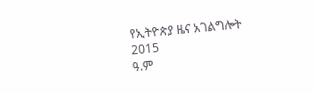የኢትዮጵያ ዜና አገልግሎት
2015
ዓ.ም